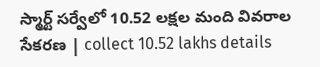స్మార్ట్‌ సర్వేలో 10.52 లక్షల మంది వివరాల సేకరణ | collect 10.52 lakhs details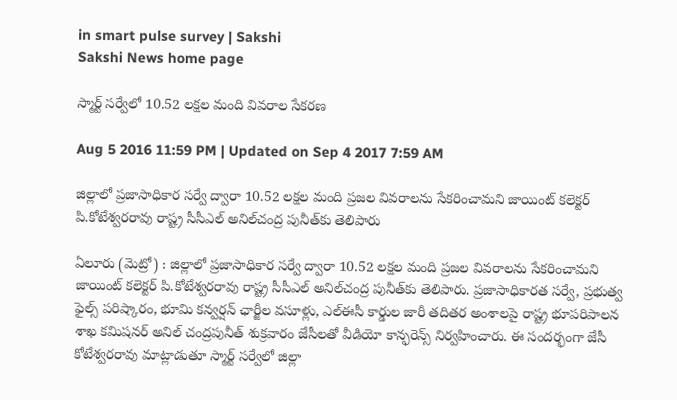in smart pulse survey | Sakshi
Sakshi News home page

స్మార్ట్‌ సర్వేలో 10.52 లక్షల మంది వివరాల సేకరణ

Aug 5 2016 11:59 PM | Updated on Sep 4 2017 7:59 AM

జిల్లాలో ప్రజాసాధికార సర్వే ద్వారా 10.52 లక్షల మంది ప్రజల వివరాలను సేకరించామని జాయింట్‌ కలెక్టర్‌ పి.కోటేశ్వరరావు రాష్ట్ర సీసీఎల్‌ అనిల్‌చంద్ర పునీత్‌కు తెలిపారు

ఏలూరు (మెట్రో) : జిల్లాలో ప్రజాసాధికార సర్వే ద్వారా 10.52 లక్షల మంది ప్రజల వివరాలను సేకరించామని జాయింట్‌ కలెక్టర్‌ పి.కోటేశ్వరరావు రాష్ట్ర సీసీఎల్‌ అనిల్‌చంద్ర పునీత్‌కు తెలిపారు. ప్రజాసాధికారత సర్వే, ప్రభుత్వ ఫైల్స్‌ పరిష్కారం, భూమి కన్వర్షన్‌ ఛార్జీల వసూళ్లు, ఎల్‌ఈసీ కార్డుల జారీ తదితర అంశాలపై రాష్ట్ర భూపరిపాలన శాఖ కమిషనర్‌ అనిల్‌ చంద్రపునీత్‌ శుక్రవారం జేసీలతో వీడియో కాన్ఫరెన్స్‌ నిర్వహించారు. ఈ సందర్భంగా జేసీ కోటేశ్వరరావు మాట్లాడుతూ స్మార్ట్‌ సర్వేలో జిల్లా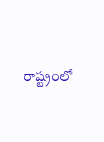రాష్ట్రంలో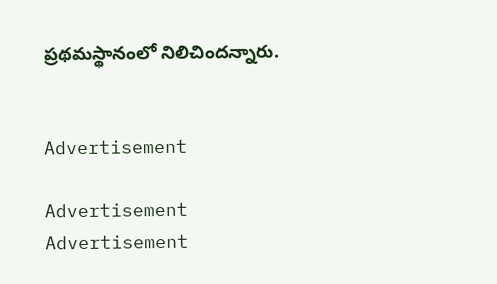ప్రథమస్థానంలో నిలిచిందన్నారు.


Advertisement

Advertisement
Advertisement